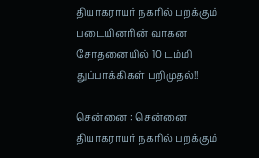தியாகராயர் நகரில் பறக்கும் படையினரின் வாகன சோதனையில் 10 டம்மி துப்பாக்கிகள் பறிமுதல்!!

சென்னை : சென்னை தியாகராயர் நகரில் பறக்கும்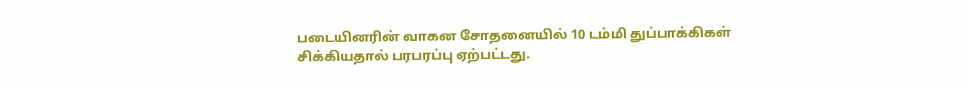படையினரின் வாகன சோதனையில் 10 டம்மி துப்பாக்கிகள் சிக்கியதால் பரபரப்பு ஏற்பட்டது.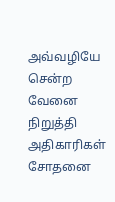அவ்வழியே சென்ற வேனை நிறுத்தி அதிகாரிகள் சோதனை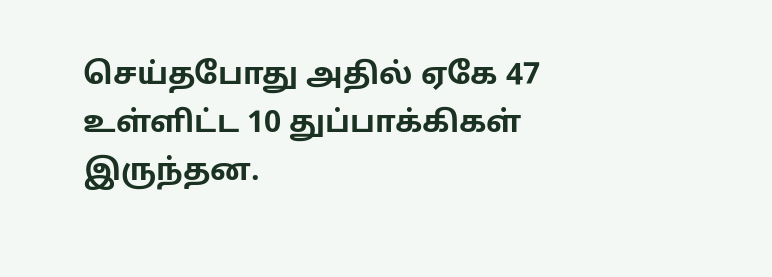செய்தபோது அதில் ஏகே 47 உள்ளிட்ட 10 துப்பாக்கிகள் இருந்தன.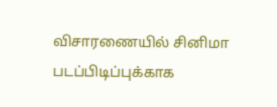விசாரணையில் சினிமா படப்பிடிப்புக்காக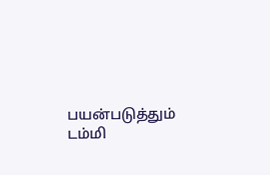பயன்படுத்தும் டம்மி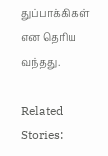துப்பாக்கிகள் என தெரிய வந்தது.

Related Stories: